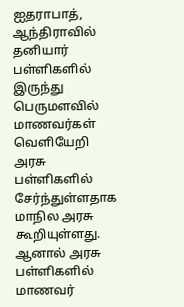ஐதராபாத், ஆந்திராவில் தனியார் பள்ளிகளில் இருந்து பெருமளவில் மாணவர்கள் வெளியேறி அரசு பள்ளிகளில் சேர்ந்துள்ளதாக மாநில அரசு கூறியுள்ளது. ஆனால் அரசு பள்ளிகளில் மாணவர்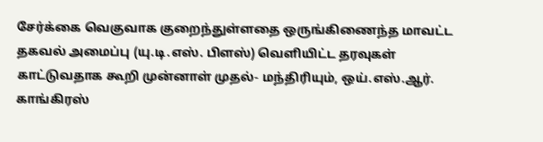சேர்க்கை வெகுவாக குறைந்துள்ளதை ஒருங்கிணைந்த மாவட்ட தகவல் அமைப்பு (யு.டி.எஸ். பிளஸ்) வெளியிட்ட தரவுகள் காட்டுவதாக கூறி முன்னாள் முதல்- மந்திரியும், ஒய்.எஸ்.ஆர். காங்கிரஸ்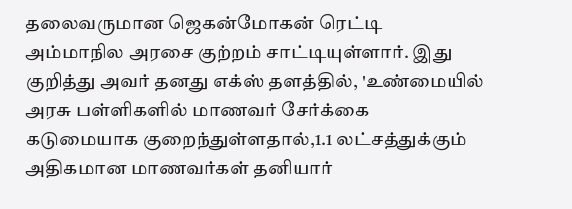தலைவருமான ஜெகன்மோகன் ரெட்டி அம்மாநில அரசை குற்றம் சாட்டியுள்ளார். இது குறித்து அவர் தனது எக்ஸ் தளத்தில், 'உண்மையில் அரசு பள்ளிகளில் மாணவர் சேர்க்கை கடுமையாக குறைந்துள்ளதால்,1.1 லட்சத்துக்கும் அதிகமான மாணவர்கள் தனியார்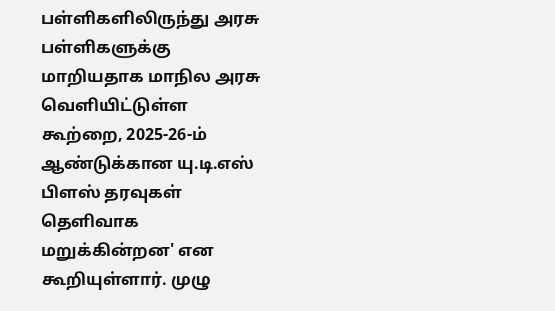பள்ளிகளிலிருந்து அரசு பள்ளிகளுக்கு மாறியதாக மாநில அரசு வெளியிட்டுள்ள கூற்றை, 2025-26-ம் ஆண்டுக்கான யு.டி.எஸ் பிளஸ் தரவுகள் தெளிவாக மறுக்கின்றன' என கூறியுள்ளார். முழு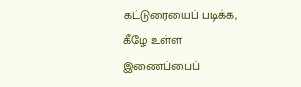கட்டுரையைப் படிக்க, கீழே உள்ள இணைப்பைப்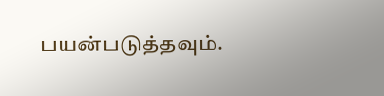பயன்படுத்தவும்.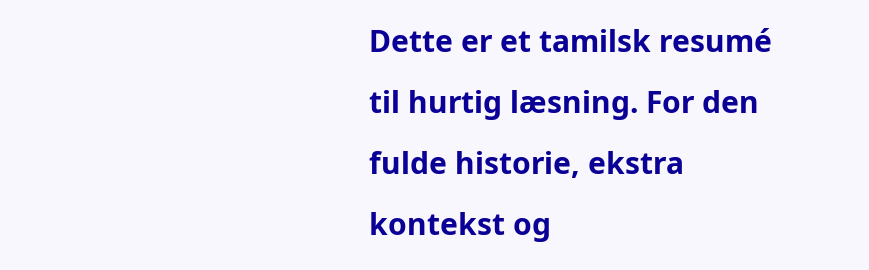Dette er et tamilsk resumé til hurtig læsning. For den fulde historie, ekstra kontekst og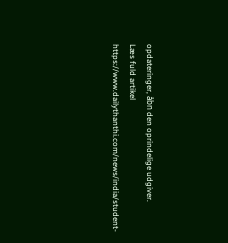opdateringer, åbn den oprindelige udgiver.
Læs fuld artikel
https://www.dailythanthi.com/news/india/student-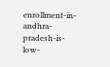enrollment-in-andhra-pradesh-is-low-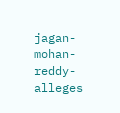jagan-mohan-reddy-alleges